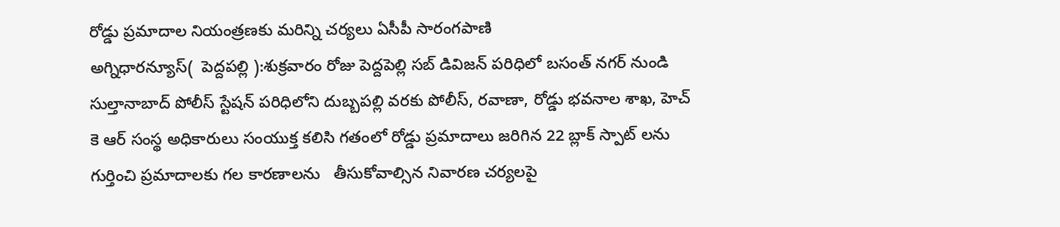రోడ్డు ప్రమాదాల నియంత్రణకు మరిన్ని చర్యలు ఏసీపీ సారంగపాణి
అగ్నిధారన్యూస్(  పెద్దపల్లి ):శుక్రవారం రోజు పెద్దపెల్లి సబ్ డివిజన్ పరిధిలో బసంత్ నగర్ నుండి సుల్తానాబాద్ పోలీస్ స్టేషన్ పరిధిలోని దుబ్బపల్లి వరకు పోలీస్, రవాణా, రోడ్డు భవనాల శాఖ, హెచ్ కె ఆర్ సంస్థ అధికారులు సంయుక్త కలిసి గతంలో రోడ్డు ప్రమాదాలు జరిగిన 22 బ్లాక్ స్పాట్ లను గుర్తించి ప్రమాదాలకు గల కారణాలను   తీసుకోవాల్సిన నివారణ చర్యలపై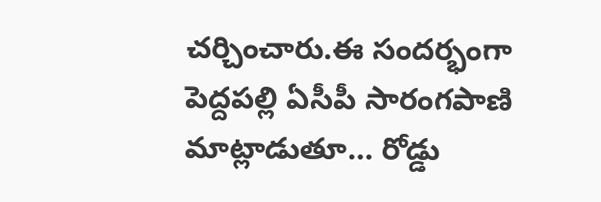చర్చించారు.ఈ సందర్భంగా పెద్దపల్లి ఏసీపీ సారంగపాణి మాట్లాడుతూ… రోడ్డు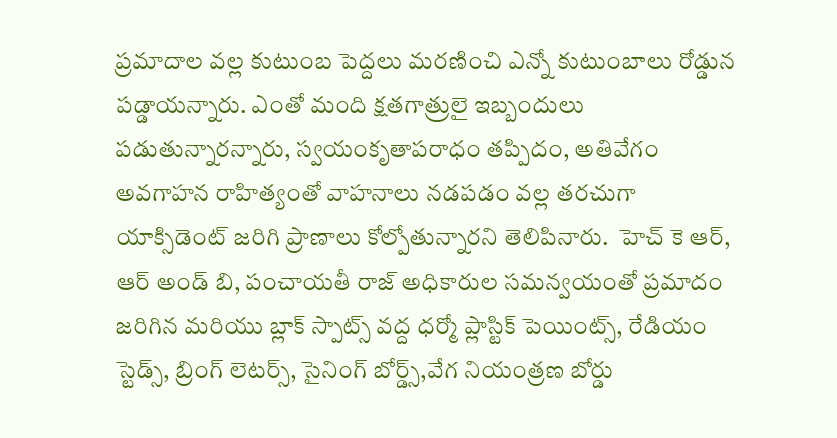ప్రమాదాల వల్ల కుటుంబ పెద్దలు మరణించి ఎన్నో కుటుంబాలు రోడ్డున పడ్డాయన్నారు. ఎంతో మంది క్షతగాత్రులై ఇబ్బందులు పడుతున్నారన్నారు, స్వయంకృతాపరాధం తప్పిదం, అతివేగం  అవగాహన రాహిత్యంతో వాహనాలు నడపడం వల్ల తరచుగా యాక్సిడెంట్ జరిగి ప్రాణాలు కోల్పోతున్నారని తెలిపినారు.  హెచ్ కె ఆర్, ఆర్ అండ్ బి, పంచాయతీ రాజ్ అధికారుల సమన్వయంతో ప్రమాదం జరిగిన మరియు బ్లాక్ స్పాట్స్ వద్ద ధర్మో ప్లాస్టిక్ పెయింట్స్, రేడియం స్టెడ్స్, బ్రింగ్ లెటర్స్, సైనింగ్ బోర్డ్స్,వేగ నియంత్రణ బోర్డు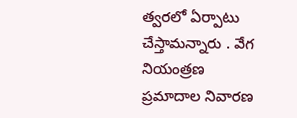త్వరలో ఏర్పాటు  చేస్తామన్నారు . వేగ నియంత్రణ ప్రమాదాల నివారణ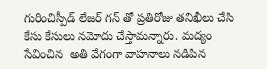గురించిస్పీడ్ లేజర్ గన్ తో ప్రతిరోజు తనిఖీలు చేసి కేసు కేసులు నమోదు చేస్తామన్నారు. మద్యం సేవించిన  అతి వేగంగా వాహనాలు నడిపిన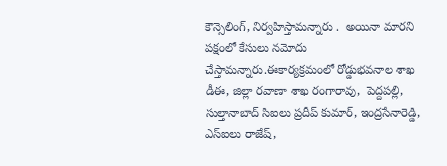కౌన్సెలింగ్, నిర్వహిస్తామన్నారు .  అయినా మారని పక్షంలో కేసులు నమోదు చేస్తామన్నారు.ఈకార్యక్రమంలో రోడ్డుభవనాల శాఖ డీఈ, జిల్లా రవాణా శాఖ రంగారావు,  పెద్దపల్లి, సుల్తానాబాద్ సిఐలు ప్రదీప్ కుమార్, ఇంద్రసేనారెడ్డి, ఎస్ఐలు రాజేష్,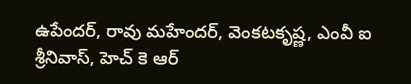ఉపేందర్, రావు మహేందర్, వెంకటకృష్ణ, ఎంవీ ఐ శ్రీనివాస్, హెచ్ కె ఆర్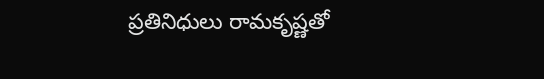ప్రతినిధులు రామకృష్ణతో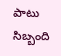పాటు సిబ్బంది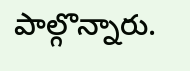పాల్గొన్నారు.